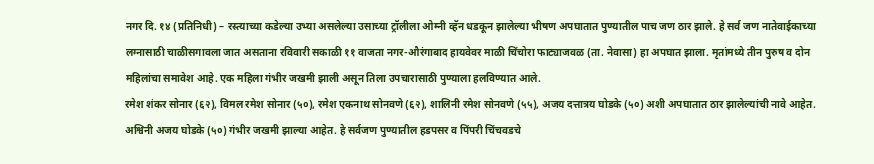नगर दि. १४ (प्रतिनिधी) – रस्त्याच्या कडेल्या उभ्या असलेल्या उसाच्या ट्रॉलीला ओम्नी व्हॅन धडकून झालेल्या भीषण अपघातात पुण्यातील पाच जण ठार झाले. हे सर्व जण नातेवाईकाच्या लग्नासाठी चाळीसगावला जात असताना रविवारी सकाळी ११ वाजता नगर-औरंगाबाद हायवेवर माळी चिंचोरा फाट्याजवळ (ता. नेवासा) हा अपघात झाला. मृतांमध्ये तीन पुरुष व दोन महिलांचा समावेश आहे. एक महिला गंभीर जखमी झाली असून तिला उपचारासाठी पुण्याला हलविण्यात आले.
रमेश शंकर सोनार (६२), विमल रमेश सोनार (५०), रमेश एकनाथ सोनवणे (६२), शालिनी रमेश सोनवणे (५५), अजय दत्तात्रय घोडके (५०) अशी अपघातात ठार झालेल्यांची नावे आहेत. अश्विनी अजय घोडके (५०) गंभीर जखमी झाल्या आहेत. हे सर्वजण पुण्यातील हडपसर व पिंपरी चिंचवडचे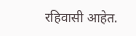रहिवासी आहेत.